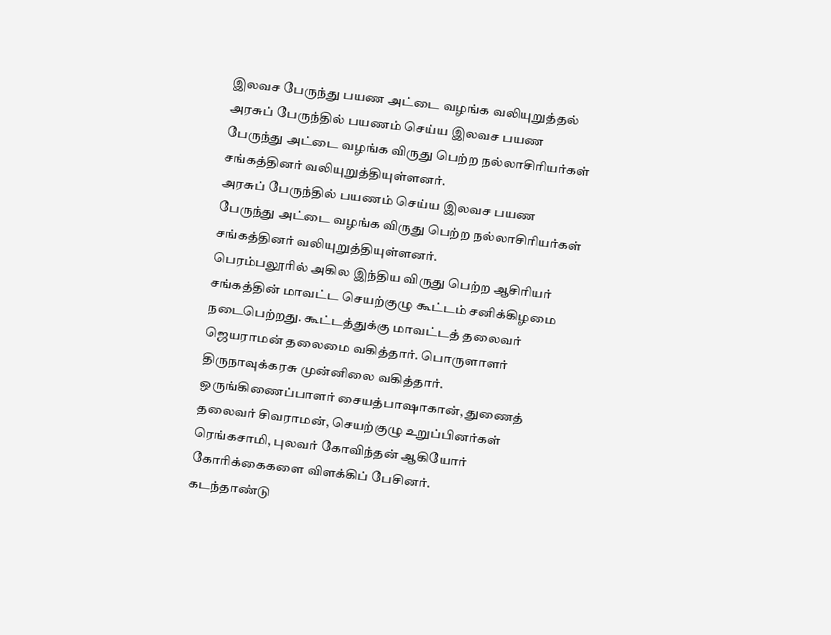இலவச பேருந்து பயண அட்டை வழங்க வலியுறுத்தல்
அரசுப் பேருந்தில் பயணம் செய்ய இலவச பயண பேருந்து அட்டை வழங்க விருது பெற்ற நல்லாசிரியர்கள் சங்கத்தினர் வலியுறுத்தியுள்ளனர்.
அரசுப் பேருந்தில் பயணம் செய்ய இலவச பயண பேருந்து அட்டை வழங்க விருது பெற்ற நல்லாசிரியர்கள் சங்கத்தினர் வலியுறுத்தியுள்ளனர்.
பெரம்பலூரில் அகில இந்திய விருது பெற்ற ஆசிரியர் சங்கத்தின் மாவட்ட செயற்குழு கூட்டம் சனிக்கிழமை நடைபெற்றது. கூட்டத்துக்கு மாவட்டத் தலைவர் ஜெயராமன் தலைமை வகித்தார். பொருளாளர் திருநாவுக்கரசு முன்னிலை வகித்தார். ஒருங்கிணைப்பாளர் சையத்பாஷாகான், துணைத் தலைவர் சிவராமன், செயற்குழு உறுப்பினர்கள் ரெங்கசாமி, புலவர் கோவிந்தன் ஆகியோர் கோரிக்கைகளை விளக்கிப் பேசினர்.
கடந்தாண்டு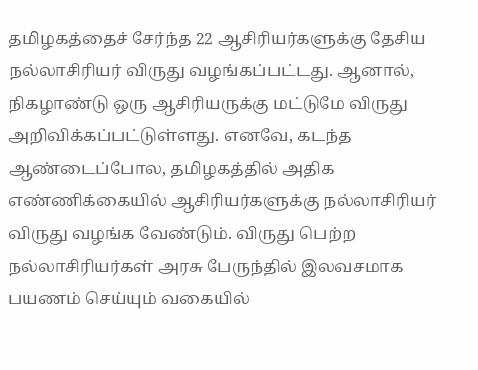தமிழகத்தைச் சேர்ந்த 22 ஆசிரியர்களுக்கு தேசிய நல்லாசிரியர் விருது வழங்கப்பட்டது. ஆனால், நிகழாண்டு ஒரு ஆசிரியருக்கு மட்டுமே விருது அறிவிக்கப்பட்டுள்ளது. எனவே, கடந்த ஆண்டைப்போல, தமிழகத்தில் அதிக எண்ணிக்கையில் ஆசிரியர்களுக்கு நல்லாசிரியர் விருது வழங்க வேண்டும். விருது பெற்ற நல்லாசிரியர்கள் அரசு பேருந்தில் இலவசமாக பயணம் செய்யும் வகையில்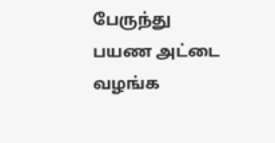பேருந்து பயண அட்டை வழங்க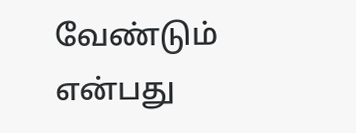வேண்டும் என்பது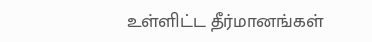உள்ளிட்ட தீர்மானங்கள்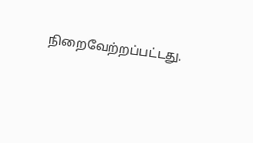நிறைவேற்றப்பட்டது.